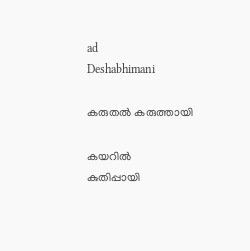ad
Deshabhimani

കരുതൽ കരുത്തായി

കയറിൽ
കുതിപ്പായി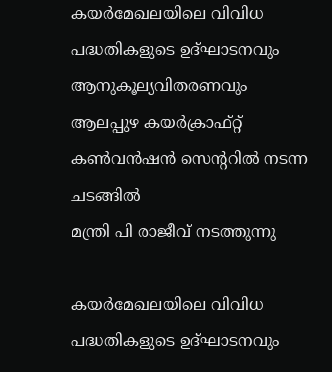കയർമേഖലയിലെ വിവിധ പദ്ധതികളുടെ ഉദ്ഘാടനവും ആനുകൂല്യവിതരണവും ആലപ്പുഴ കയർക്രാഫ്റ്റ് കൺവൻഷൻ സെന്ററിൽ നടന്ന ചടങ്ങിൽ
മന്ത്രി പി രാജീവ്‌ നടത്തുന്നു

കയർമേഖലയിലെ വിവിധ പദ്ധതികളുടെ ഉദ്ഘാടനവും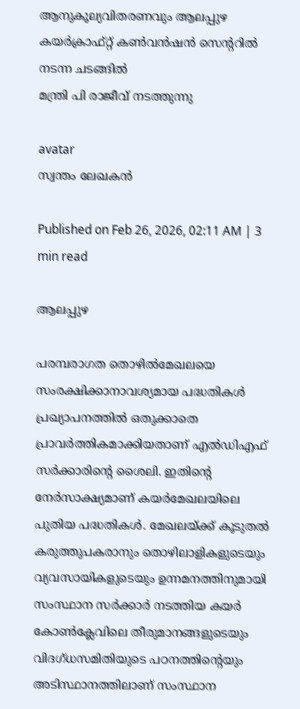ആനുകൂല്യവിതരണവും ആലപ്പുഴ കയർക്രാഫ്റ്റ് കൺവൻഷൻ സെന്ററിൽ നടന്ന ചടങ്ങിൽ
മന്ത്രി പി രാജീവ്‌ നടത്തുന്നു

avatar
സ്വന്തം ലേഖകൻ

Published on Feb 26, 2026, 02:11 AM | 3 min read

ആലപ്പുഴ

പരമ്പരാഗത തൊഴിൽമേഖലയെ സംരക്ഷിക്കാനാവശ്യമായ പദ്ധതികൾ പ്രഖ്യാപനത്തിൽ ഒതുക്കാതെ പ്രാവർത്തികമാക്കിയതാണ്‌ എൽഡിഎഫ്‌ സർക്കാരിന്റെ ശൈലി. ഇതിന്റെ നേർസാക്ഷ്യമാണ്‌ കയർമേഖലയിലെ പുതിയ പദ്ധതികൾ. മേഖലയ്‌ക്ക്‌ കൂടുതൽ കരുത്തുപകരാനും തൊഴിലാളികളുടെയും വ്യവസായികളുടെയും ഉന്നമനത്തിനുമായി സംസ്ഥാന സർക്കാർ നടത്തിയ കയർ കോൺക്ലേവിലെ തീരുമാനങ്ങളുടെയും വിദഗ്‌ധസമിതിയുടെ പഠനത്തിന്റെയും അടിസ്ഥാനത്തിലാണ്‌ സംസ്ഥാന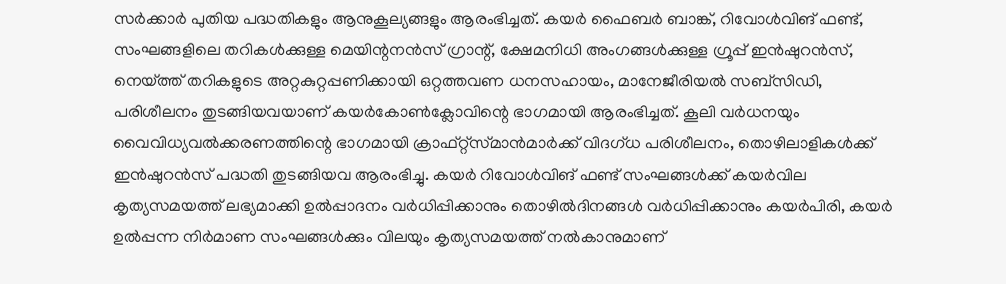സർക്കാർ പുതിയ പദ്ധതികളും ആനുകൂല്യങ്ങളും ആരംഭിച്ചത്‌. കയർ ഫൈബർ ബാങ്ക്, റിവോൾവിങ്‌ ഫണ്ട്, സംഘങ്ങളിലെ തറികൾക്കുള്ള മെയിന്റനൻസ് ഗ്രാന്റ്‌, ക്ഷേമനിധി അംഗങ്ങൾക്കുള്ള ഗ്രൂപ്പ് ഇൻഷുറൻസ്, നെയ്‌ത്ത്‌ തറികളുടെ അറ്റകുറ്റപ്പണിക്കായി ഒറ്റത്തവണ ധനസഹായം, മാനേജീരിയൽ സബ്സിഡി, പരിശീലനം തുടങ്ങിയവയാണ്‌ കയർകോൺക്ലോവിന്റെ ഭാഗമായി ആരംഭിച്ചത്‌. കൂലി വർധനയും വൈവിധ്യവൽക്കരണത്തിന്റെ ഭാഗമായി ക്രാഫ്റ്റ്‌സ്‌മാൻമാർക്ക്‌ വിദഗ്‌ധ പരിശീലനം, തൊഴിലാളികൾക്ക് ഇൻഷുറൻസ് പദ്ധതി തുടങ്ങിയവ ആരംഭിച്ചു. കയർ റിവോൾവിങ്‌ ഫണ്ട് സംഘങ്ങൾക്ക് കയർവില കൃത്യസമയത്ത്‌ ലഭ്യമാക്കി ഉൽപ്പാദനം വർധിപ്പിക്കാനും തൊഴിൽദിനങ്ങൾ വർധിപ്പിക്കാനും കയർപിരി, കയർ ഉൽപ്പന്ന നിർമാണ സംഘങ്ങൾക്കും വിലയും കൃത്യസമയത്ത്‌ നൽകാനുമാണ്‌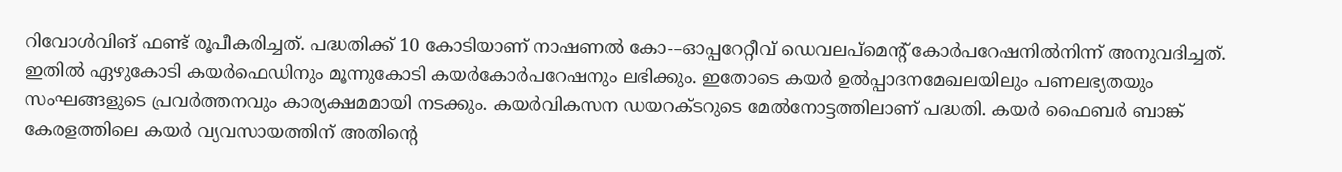റിവോൾവിങ് ഫണ്ട് രൂപീകരിച്ചത്‌. പദ്ധതിക്ക്‌ 10 കോടിയാണ്‌ നാഷണൽ കോ-–ഓപ്പറേറ്റീവ് ഡെവലപ്‌മെന്റ് കോർപറേഷനിൽനിന്ന്‌ അനുവദിച്ചത്‌. ഇതിൽ ഏഴുകോടി കയർഫെഡിനും മൂന്നുകോടി കയർകോർപറേഷനും ലഭിക്കും. ഇതോടെ കയർ ഉൽപ്പാദനമേഖലയിലും പണലഭ്യതയും സംഘങ്ങളുടെ പ്രവർത്തനവും കാര്യക്ഷമമായി നടക്കും. കയർവികസന ഡയറക്‌ടറുടെ മേൽനോട്ടത്തിലാണ്‌ പദ്ധതി. കയർ ഫൈബർ ബാങ്ക് കേരളത്തിലെ കയർ വ്യവസായത്തിന് അതിന്റെ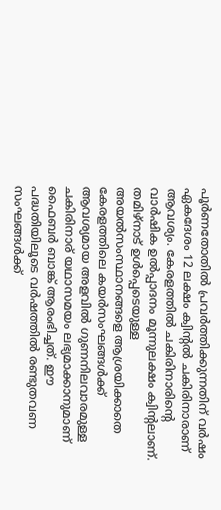പൂർണതോതിൽ പ്രവർത്തിക്കുന്നതിന് വർഷം ഏകദേശം 12 ലക്ഷം ക്വിന്റൽ ചകിരിനാരാണ്‌ ആവശ്യം. കേരളത്തിൽ ചകിരിനാരിന്റെ വാർഷിക ഉൽപ്പാദനം മൂന്നുലക്ഷം ക്വിന്റലാണ്. തമിഴ്‍നാട് ഉൾപ്പെടെയുള്ള അയൽസംസ്ഥാനങ്ങളെ ആശ്രയിക്കാതെ കേരളത്തിലെ കയർസംഘങ്ങൾക്ക് ആവശ്യമായ അളവിൽ ഗുണനിലവാരമുള്ള ചകിരിനാര് യഥാസമയം ലഭ്യമാക്കാനുമാണ്‌ ഫൈബർ ബാങ്ക് ആരംഭിച്ചത്‌. ഈ പദ്ധതിയിലൂടെ വർഷത്തിൽ രണ്ടുതവണ സംഘങ്ങൾക്ക്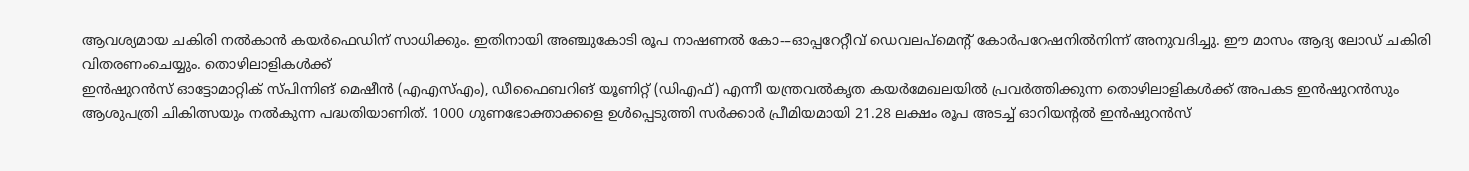ആവശ്യമായ ചകിരി നൽകാൻ കയർഫെഡിന് സാധിക്കും. ഇതിനായി അഞ്ചുകോടി രൂപ നാഷണൽ കോ-–ഓപ്പറേറ്റീവ് ഡെവലപ്‌മെന്റ് കോർപറേഷനിൽനിന്ന്‌ അനുവദിച്ചു. ഈ മാസം ആദ്യ ലോഡ് ചകിരി വിതരണംചെയ്യും. തൊഴിലാളികൾക്ക്
ഇൻഷുറൻസ് ഓട്ടോമാറ്റിക് സ്‌പിന്നിങ്‌ മെഷീൻ (എഎസ്എം), ഡീഫൈബറിങ്‌ യൂണിറ്റ് (ഡിഎഫ്) എന്നീ യന്ത്രവൽകൃത കയർമേഖലയിൽ പ്രവർത്തിക്കുന്ന തൊഴിലാളികൾക്ക് അപകട ഇൻഷുറൻസും ആശുപത്രി ചികിത്സയും നൽകുന്ന പദ്ധതിയാണിത്. 1000 ഗുണഭോക്താക്കളെ ഉൾപ്പെടുത്തി സർക്കാർ പ്രീമിയമായി 21.28 ലക്ഷം രൂപ അടച്ച്‌ ഓറിയന്റൽ ഇൻഷുറൻസ്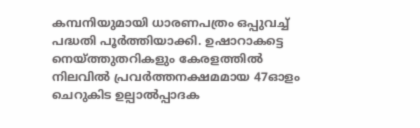കമ്പനിയുമായി ധാരണപത്രം ഒപ്പുവച്ച് പദ്ധതി പൂർത്തിയാക്കി. ഉഷാറാകട്ടെ
നെയ്‌ത്തുതറികളും കേരളത്തിൽ നിലവിൽ പ്രവർത്തനക്ഷമമായ 47ഓളം ചെറുകിട ഉല്പാൽപ്പാദക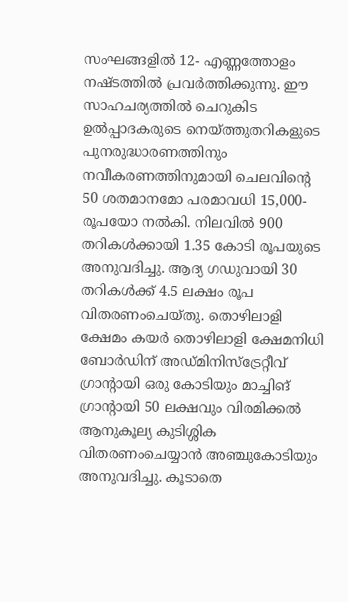സംഘങ്ങളിൽ 12- എണ്ണത്തോളം നഷ്‌ടത്തില്‍ പ്രവര്‍ത്തിക്കുന്നു. ഈ സാഹചര്യത്തിൽ ചെറുകിട ഉൽപ്പാദകരുടെ നെയ്‌ത്തുതറികളുടെ പുനരുദ്ധാരണത്തിനും നവീകരണത്തിനുമായി ചെലവിന്റെ 50 ശതമാനമോ പരമാവധി 15,000- രൂപയോ നൽകി. നിലവിൽ 900 തറികൾക്കായി 1.35 കോടി രൂപയുടെ അനുവദിച്ചു. ആദ്യ ഗഡുവായി 30 തറികൾക്ക് 4.5 ലക്ഷം രൂപ വിതരണംചെയ്‌തു. തൊഴിലാളി ക്ഷേമം കയർ തൊഴിലാളി ക്ഷേമനിധി ബോർഡിന് അഡ്മിനിസ്ട്രേറ്റീവ് ഗ്രാന്റായി ഒരു കോടിയും മാച്ചിങ്‌ ഗ്രാന്റായി 50 ലക്ഷവും വിരമിക്കൽ ആനുകൂല്യ കുടിശ്ശിക വിതരണംചെയ്യാൻ അഞ്ചുകോടിയും അനുവദിച്ചു. കൂടാതെ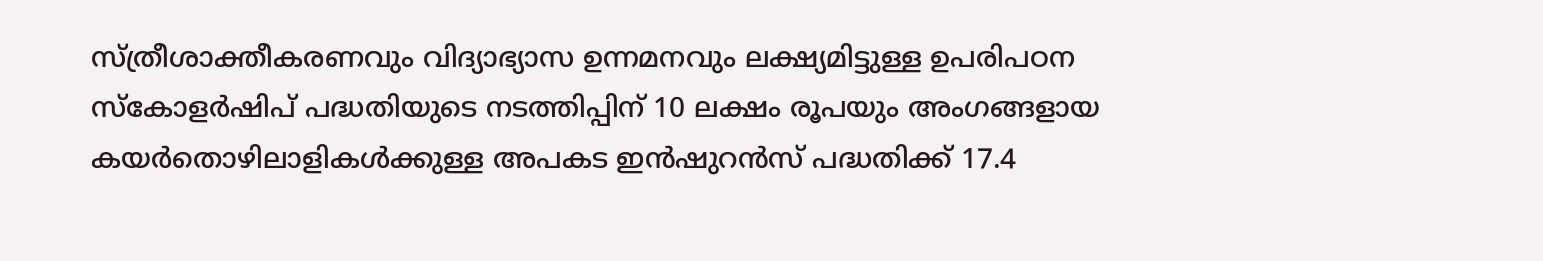സ്‌ത്രീശാക്തീകരണവും വിദ്യാഭ്യാസ ഉന്നമനവും ലക്ഷ്യമിട്ടുള്ള ഉപരിപഠന സ്‌കോളർഷിപ്‌ പദ്ധതിയുടെ നടത്തിപ്പിന്‌ 10 ലക്ഷം രൂപയും അംഗങ്ങളായ കയർതൊഴിലാളികൾക്കുള്ള അപകട ഇൻഷുറൻസ് പദ്ധതിക്ക്‌ 17.4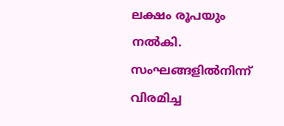ലക്ഷം രൂപയും നൽകി. സംഘങ്ങളിൽനിന്ന്‌ വിരമിച്ച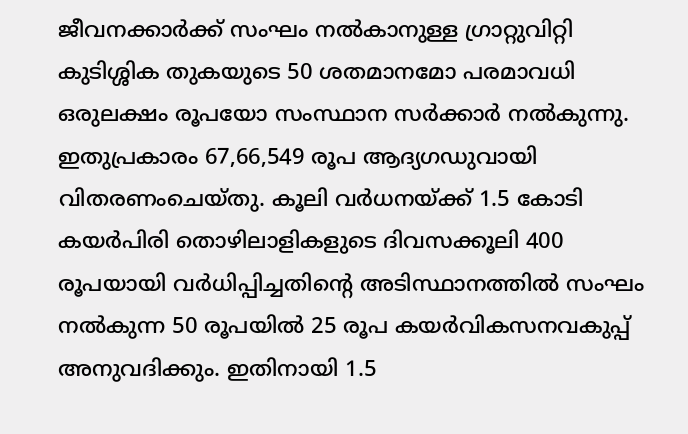ജീവനക്കാർക്ക് സംഘം നൽകാനുള്ള ഗ്രാറ്റുവിറ്റി കുടിശ്ശിക തുകയുടെ 50 ശതമാനമോ പരമാവധി ഒരുലക്ഷം രൂപയോ സംസ്ഥാന സർക്കാർ നൽകുന്നു. ഇതുപ്രകാരം 67,66,549 രൂപ ആദ്യഗഡുവായി വിതരണംചെയ്‌തു. കൂലി വർധനയ്‌ക്ക്‌ 1.5 കോടി കയർപിരി തൊഴിലാളികളുടെ ദിവസക്കൂലി 400 ര‍‍ൂപയായി വർധിപ്പിച്ചതിന്റെ അടിസ്ഥാനത്തിൽ സംഘം നൽകുന്ന 50 രൂപയിൽ 25 രൂപ കയർവികസനവകുപ്പ് അനുവദിക്കും. ഇതിനായി 1.5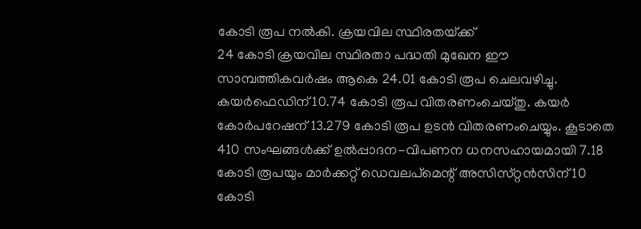കോടി രൂപ നൽകി. ക്രയവില സ്ഥിരതയ്‌ക്ക്‌
24 കോടി ക്രയവില സ്ഥിരതാ പദ്ധതി മുഖേന ഇ‍ൗ സാമ്പത്തികവർഷം ആകെ 24.01 കോടി രൂപ ചെലവഴിച്ചു. കയർഫെഡിന് 10.74 കോടി രൂപ വിതരണംചെയ്‌തു. കയർ കോർപറേഷന് 13.279 കോടി രൂപ ഉടൻ വിതരണംചെയ്യും. കൂടാതെ 410 സംഘങ്ങൾക്ക് ഉൽപ്പാദന-വിപണന ധനസഹായമായി 7.18 കോടി രൂപയും മാർക്കറ്റ് ഡെവലപ്‌മെന്റ് അസിസ്‌റ്റൻസിന്‌ 10 കോടി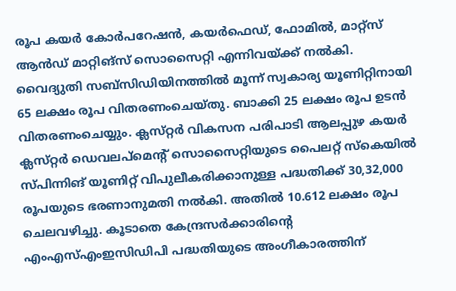രൂപ കയർ കോർപറേഷൻ, കയർഫെഡ്, ഫോമിൽ, മാറ്റ്സ് ആൻഡ്‌ മാറ്റിങ്‌സ്‌ സൊസൈറ്റി എന്നിവയ്‌ക്ക്‌ നൽകി. വൈദ്യുതി സബ്സിഡിയിനത്തിൽ മൂന്ന്‌ സ്വകാര്യ യൂണിറ്റിനായി 65 ലക്ഷം രൂപ വിതരണംചെയ്‌തു. ബാക്കി 25 ലക്ഷം രൂപ ഉടൻ വിതരണംചെയ്യും. ക്ലസ്‌റ്റര്‍ വികസന പരിപാടി ആലപ്പുഴ കയര്‍ ക്ലസ്‌റ്റര്‍ ഡെവലപ്മെന്റ്‌ സൊസൈറ്റിയുടെ പൈലറ്റ്‌ സ്‌കെയില്‍ സ്‌പിന്നിങ്‌ യൂണിറ്റ്‌ വിപുലീകരിക്കാനുള്ള പദ്ധതിക്ക്‌ 30,32,000 രൂപയുടെ ഭരണാനുമതി നൽകി. അതിൽ 10.612 ലക്ഷം രൂപ ചെലവഴിച്ചു. കൂടാതെ കേന്ദ്രസർക്കാരിന്റെ എംഎസ്‌എംഇസിഡിപി പദ്ധതിയുടെ അംഗീകാരത്തിന്‌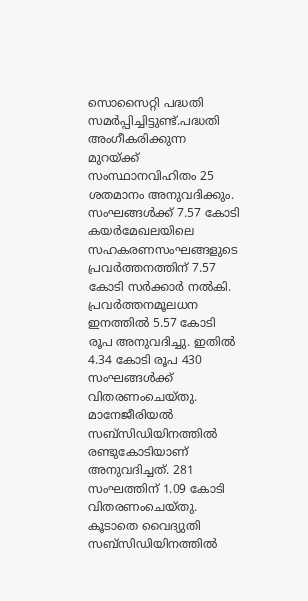സൊസൈറ്റി പദ്ധതി സമർപ്പിച്ചിട്ടുണ്ട്.പദ്ധതി അംഗീകരിക്കുന്ന മുറയ്‌ക്ക്‌ സംസ്ഥാനവിഹിതം 25 ശതമാനം അനുവദിക്കും. സംഘങ്ങൾക്ക് 7.57 കോടി കയർമേഖലയിലെ സഹകരണസംഘങ്ങളുടെ പ്രവർത്തനത്തിന്‌ 7.57 കോടി സർക്കാർ നൽകി. പ്രവർത്തനമൂലധന ഇനത്തിൽ 5.57 കോടി രൂപ അനുവദിച്ചു. ഇതിൽ 4.34 കോടി രൂപ 430 സംഘങ്ങൾക്ക് വിതരണംചെയ്‌തു. മാനേജീരിയൽ സബ്സിഡിയിനത്തിൽ രണ്ടുകോടിയാണ്‌ അനുവദിച്ചത്. 281 സംഘത്തിന്‌ 1.09 കോടി വിതരണംചെയ്‌തു. കൂ‍ടാതെ വൈദ്യുതി സബ്സിഡിയിനത്തിൽ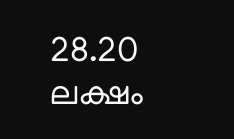28.20 ലക്ഷം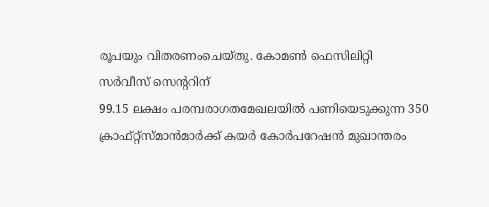രൂപയും വിതരണംചെയ്‌തു. കോമൺ ഫെസിലിറ്റി
സർവീസ് സെന്ററിന്
99.15 ലക്ഷം പരമ്പരാഗതമേഖലയിൽ പണിയെടുക്കുന്ന 350 ക്രാഫ്റ്റ്‌സ്‌മാൻമാർക്ക്‌ കയർ കോർപറേഷൻ മുഖാന്തരം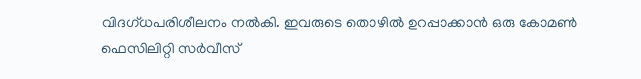വിദഗ്‌ധപരിശീലനം നൽകി. ഇവരുടെ തൊഴിൽ ഉറപ്പാക്കാൻ ഒരു കോമൺ ഫെസിലിറ്റി സർവീസ്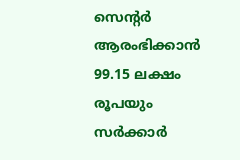സെന്റർ ആരംഭിക്കാൻ 99.15 ലക്ഷം രൂപയും സർക്കാർ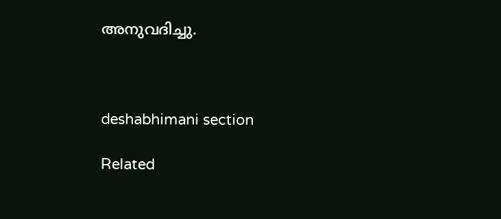അനുവദിച്ചു.



deshabhimani section

Related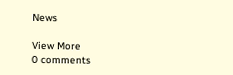News

View More
0 comments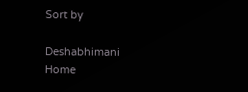Sort by

Deshabhimani
Home